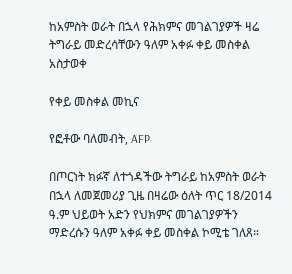ከአምስት ወራት በኋላ የሕክምና መገልገያዎች ዛሬ ትግራይ መድረሳቸውን ዓለም አቀፉ ቀይ መስቀል አስታወቀ

የቀይ መስቀል መኪና

የፎቶው ባለመብት, AFP

በጦርነት ክፉኛ ለተጎዳችው ትግራይ ከአምስት ወራት በኋላ ለመጀመሪያ ጊዜ በዛሬው ዕለት ጥር 18/2014 ዓ.ም ህይወት አድን የህክምና መገልገያዎችን ማድረሱን ዓለም አቀፉ ቀይ መስቀል ኮሚቴ ገለጸ።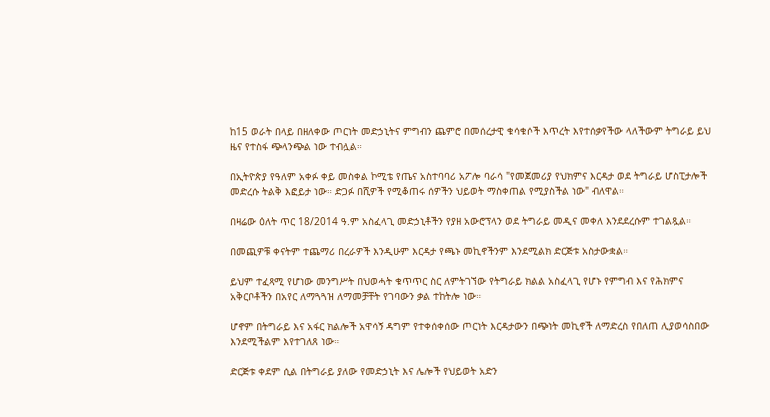ከ15 ወራት በላይ በዘለቀው ጦርነት መድኃኒትና ምግብን ጨምሮ በመሰረታዊ ቁሳቁሶች እጥረት እየተሰቃየችው ላለችውም ትግራይ ይህ ዜና የተስፋ ጭላንጭል ነው ተብሏል።

በኢትዮጵያ የዓለም አቀፉ ቀይ መስቀል ኮሚቴ የጤና አስተባባሪ አፖሎ ባራሳ "የመጀመሪያ የህክምና እርዳታ ወደ ትግራይ ሆስፒታሎች መድረሱ ትልቅ እፎይታ ነው። ድጋፉ በሺዎች የሚቆጠሩ ሰዎችን ህይወት ማስቀጠል የሚያስችል ነው" ብለዋል።

በዛሬው ዕለት ጥር 18/2014 ዓ.ም አስፈላጊ መድኃኒቶችን የያዘ አውሮፕላን ወደ ትግራይ መዲና መቀለ እንደደረሱም ተገልጿል።

በመጪዎቹ ቀናትም ተጨማሪ በረራዎች እንዲሁም እርዳታ የጫኑ መኪኖችንም እንደሚልክ ድርጅቱ አስታውቋል።

ይህም ተፈጻሚ የሆነው መንግሥት በህወሓት ቁጥጥር ስር ለምትገኘው የትግራይ ክልል አስፈላጊ የሆኑ የምግብ እና የሕክምና አቅርቦቶችን በአየር ለማጓጓዝ ለማመቻቸት የገባውን ቃል ተከትሎ ነው።

ሆኖም በትግራይ እና አፋር ክልሎች አዋሳኝ ዳግም የተቀሰቀሰው ጦርነት እርዳታውን በጭነት መኪኖች ለማድረስ የበለጠ ሊያወሳስበው እንደሚችልም እየተገለጸ ነው።

ድርጅቱ ቀደም ሲል በትግራይ ያለው የመድኃኒት እና ሌሎች የህይወት አድን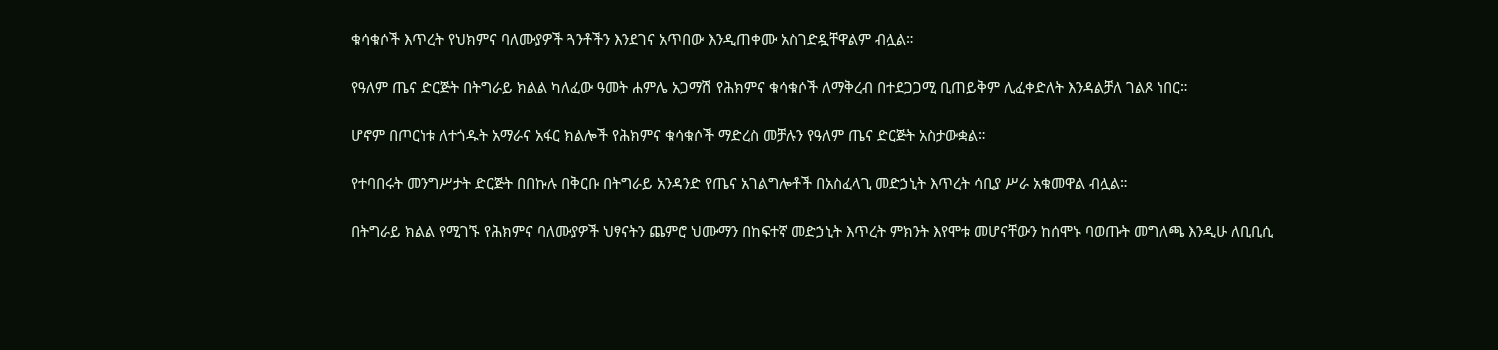ቁሳቁሶች እጥረት የህክምና ባለሙያዎች ጓንቶችን እንደገና አጥበው እንዲጠቀሙ አስገድዷቸዋልም ብሏል።

የዓለም ጤና ድርጅት በትግራይ ክልል ካለፈው ዓመት ሐምሌ አጋማሽ የሕክምና ቁሳቁሶች ለማቅረብ በተደጋጋሚ ቢጠይቅም ሊፈቀድለት እንዳልቻለ ገልጾ ነበር።

ሆኖም በጦርነቱ ለተጎዱት አማራና አፋር ክልሎች የሕክምና ቁሳቁሶች ማድረስ መቻሉን የዓለም ጤና ድርጅት አስታውቋል።

የተባበሩት መንግሥታት ድርጅት በበኩሉ በቅርቡ በትግራይ አንዳንድ የጤና አገልግሎቶች በአስፈላጊ መድኃኒት እጥረት ሳቢያ ሥራ አቁመዋል ብሏል።

በትግራይ ክልል የሚገኙ የሕክምና ባለሙያዎች ህፃናትን ጨምሮ ህሙማን በከፍተኛ መድኃኒት እጥረት ምክንት እየሞቱ መሆናቸውን ከሰሞኑ ባወጡት መግለጫ እንዲሁ ለቢቢሲ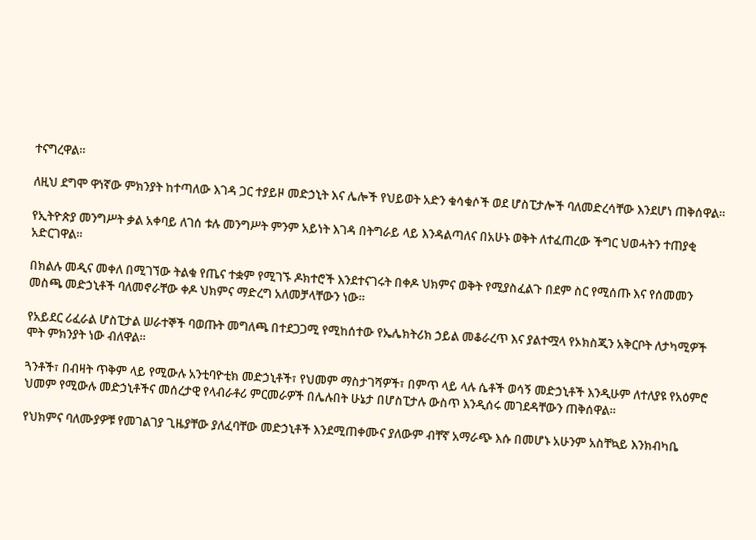ተናግረዋል።

ለዚህ ደግሞ ዋነኛው ምክንያት ከተጣለው እገዳ ጋር ተያይዞ መድኃኒት እና ሌሎች የህይወት አድን ቁሳቁሶች ወደ ሆስፒታሎች ባለመድረሳቸው እንደሆነ ጠቅሰዋል።

የኢትዮጵያ መንግሥት ቃል አቀባይ ለገሰ ቱሉ መንግሥት ምንም አይነት እገዳ በትግራይ ላይ እንዳልጣለና በአሁኑ ወቅት ለተፈጠረው ችግር ህወሓትን ተጠያቂ አድርገዋል።

በክልሉ መዲና መቀለ በሚገኘው ትልቁ የጤና ተቋም የሚገኙ ዶክተሮች እንደተናገሩት በቀዶ ህክምና ወቅት የሚያስፈልጉ በደም ስር የሚሰጡ እና የሰመመን መስጫ መድኃኒቶች ባለመኖራቸው ቀዶ ህክምና ማድረግ አለመቻላቸውን ነው።

የአይደር ሪፈራል ሆስፒታል ሠራተኞች ባወጡት መግለጫ በተደጋጋሚ የሚከሰተው የኤሌክትሪክ ኃይል መቆራረጥ እና ያልተሟላ የኦክስጂን አቅርቦት ለታካሚዎች ሞት ምክንያት ነው ብለዋል።

ጓንቶች፣ በብዛት ጥቅም ላይ የሚውሉ አንቲባዮቲክ መድኃኒቶች፣ የህመም ማስታገሻዎች፣ በምጥ ላይ ላሉ ሴቶች ወሳኝ መድኃኒቶች እንዲሁም ለተለያዩ የአዕምሮ ህመም የሚውሉ መድኃኒቶችና መሰረታዊ የላብራቶሪ ምርመራዎች በሌሉበት ሁኔታ በሆስፒታሉ ውስጥ እንዲሰሩ መገደዳቸውን ጠቅሰዋል።

የህክምና ባለሙያዎቹ የመገልገያ ጊዜያቸው ያለፈባቸው መድኃኒቶች እንደሚጠቀሙና ያለውም ብቸኛ አማራጭ እሱ በመሆኑ አሁንም አስቸኳይ እንክብካቤ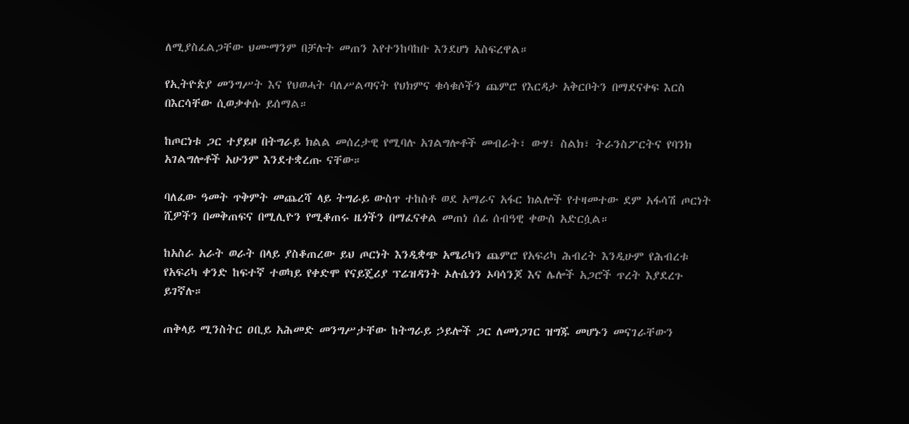ለሚያስፈልጋቸው ህሙማንም በቻሉት መጠን እየተንከባከቡ እንደሆነ አስፍረዋል።

የኢትዮጵያ መንግሥት እና የህወሓት ባለሥልጣናት የህክምና ቁሳቁሶችን ጨምሮ የእርዳታ አቅርቦትን በማደናቀፍ እርስ በእርሳቸው ሲወቃቀሱ ይሰማል።

ከጦርነቱ ጋር ተያይዞ በትግራይ ክልል መሰረታዊ የሚባሉ አገልግሎቶች መብራት፣ ውሃ፣ ስልክ፣ ትራንስፖርትና የባንክ አገልግሎቶች አሁንም እንደተቋረጡ ናቸው።

ባለፈው ዓመት ጥቅምት መጨረሻ ላይ ትግራይ ውስጥ ተከስቶ ወደ አማራና አፋር ክልሎች የተዛመተው ደም አፋሳሽ ጦርነት ሺዎችን በመቅጠፍና በሚሊዮን የሚቆጠሩ ዜጎችን በማፈናቀል መጠነ ሰፊ ሰብዓዊ ቀውስ አድርሷል።

ከአስራ አራት ወራት በላይ ያስቆጠረው ይህ ጦርነት እንዲቋጭ አሜሪካን ጨምሮ የአፍሪካ ሕብረት እንዲሁም የሕብረቱ የአፍሪካ ቀንድ ከፍተኛ ተወካይ የቀድሞ የናይጄሪያ ፕሬዝዳንት ኦሉሴጎን ኦባሳንጆ እና ሌሎች አጋሮች ጥረት እያደረጉ ይገኛሉ።

ጠቅላይ ሚንስትር ዐቢይ አሕመድ መንግሥታቸው ከትግራይ ኃይሎች ጋር ለመነጋገር ዝግጁ መሆኑን መናገራቸውን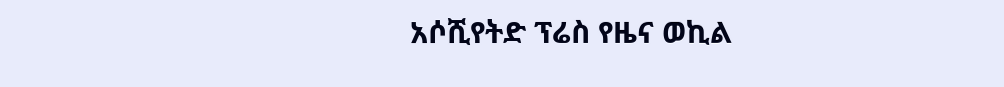አሶሺየትድ ፕሬስ የዜና ወኪል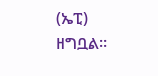(ኤፒ) ዘግቧል።